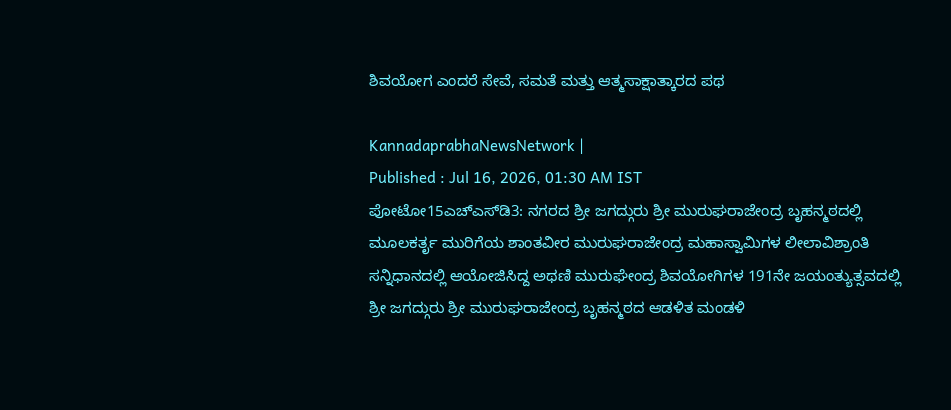ಶಿವಯೋಗ ಎಂದರೆ ಸೇವೆ, ಸಮತೆ ಮತ್ತು ಆತ್ಮಸಾಕ್ಷಾತ್ಕಾರದ ಪಥ

KannadaprabhaNewsNetwork |
Published : Jul 16, 2026, 01:30 AM IST
ಪೋಟೋ15ಎಚ್‌ಎಸ್‌ಡಿ3: ನಗರದ ಶ್ರೀ ಜಗದ್ಗುರು ಶ್ರೀ ಮುರುಘರಾಜೇಂದ್ರ ಬೃಹನ್ಮಠದಲ್ಲಿ ಮೂಲಕರ್ತೃ ಮುರಿಗೆಯ ಶಾಂತವೀರ ಮುರುಘರಾಜೇಂದ್ರ ಮಹಾಸ್ವಾಮಿಗಳ ಲೀಲಾವಿಶ್ರಾಂತಿ ಸನ್ನಿಧಾನದಲ್ಲಿ ಆಯೋಜಿಸಿದ್ದ ಅಥಣಿ ಮುರುಘೇಂದ್ರ ಶಿವಯೋಗಿಗಳ 191ನೇ ಜಯಂತ್ಯುತ್ಸವದಲ್ಲಿ ಶ್ರೀ ಜಗದ್ಗುರು ಶ್ರೀ ಮುರುಘರಾಜೇಂದ್ರ ಬೃಹನ್ಮಠದ ಆಡಳಿತ ಮಂಡಳಿ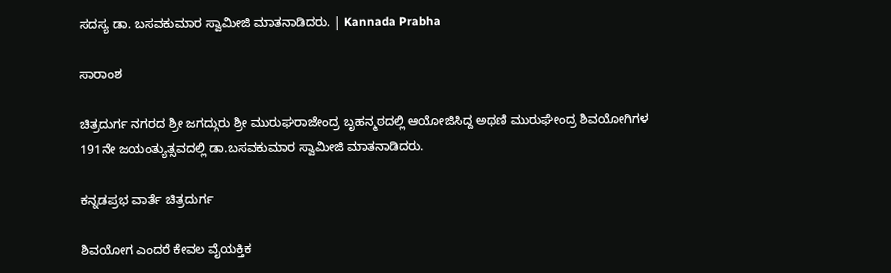ಸದಸ್ಯ ಡಾ. ಬಸವಕುಮಾರ ಸ್ವಾಮೀಜಿ ಮಾತನಾಡಿದರು. | Kannada Prabha

ಸಾರಾಂಶ

ಚಿತ್ರದುರ್ಗ ನಗರದ ಶ್ರೀ ಜಗದ್ಗುರು ಶ್ರೀ ಮುರುಘರಾಜೇಂದ್ರ ಬೃಹನ್ಮಠದಲ್ಲಿ ಆಯೋಜಿಸಿದ್ದ ಅಥಣಿ ಮುರುಘೇಂದ್ರ ಶಿವಯೋಗಿಗಳ 191ನೇ ಜಯಂತ್ಯುತ್ಸವದಲ್ಲಿ ಡಾ.ಬಸವಕುಮಾರ ಸ್ವಾಮೀಜಿ ಮಾತನಾಡಿದರು.

ಕನ್ನಡಪ್ರಭ ವಾರ್ತೆ ಚಿತ್ರದುರ್ಗ

ಶಿವಯೋಗ ಎಂದರೆ ಕೇವಲ ವೈಯಕ್ತಿಕ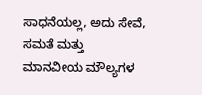ಸಾಧನೆಯಲ್ಲ, ಅದು ಸೇವೆ, ಸಮತೆ ಮತ್ತು ಮಾನವೀಯ ಮೌಲ್ಯಗಳ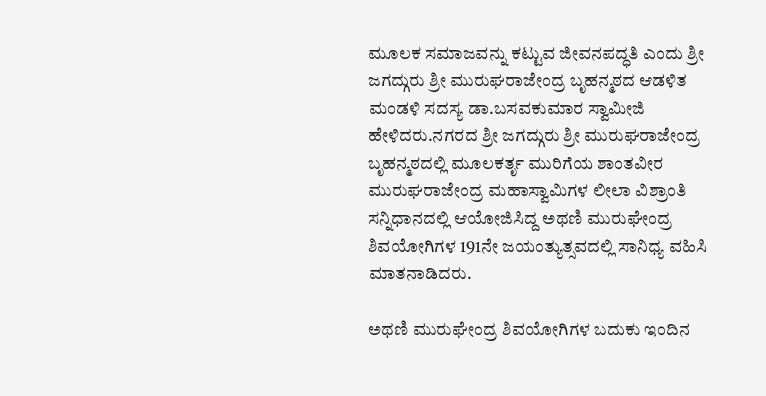ಮೂಲಕ ಸಮಾಜವನ್ನು ಕಟ್ಟುವ ಜೀವನಪದ್ಧತಿ ಎಂದು ಶ್ರೀ ಜಗದ್ಗುರು ಶ್ರೀ ಮುರುಘರಾಜೇಂದ್ರ ಬೃಹನ್ಮಠದ ಆಡಳಿತ ಮಂಡಳಿ ಸದಸ್ಯ ಡಾ.ಬಸವಕುಮಾರ ಸ್ವಾಮೀಜಿ ಹೇಳಿದರು.ನಗರದ ಶ್ರೀ ಜಗದ್ಗುರು ಶ್ರೀ ಮುರುಘರಾಜೇಂದ್ರ ಬೃಹನ್ಮಠದಲ್ಲಿ ಮೂಲಕರ್ತೃ ಮುರಿಗೆಯ ಶಾಂತವೀರ ಮುರುಘರಾಜೇಂದ್ರ ಮಹಾಸ್ವಾಮಿಗಳ ಲೀಲಾ ವಿಶ್ರಾಂತಿ ಸನ್ನಿಧಾನದಲ್ಲಿ ಆಯೋಜಿಸಿದ್ದ ಅಥಣಿ ಮುರುಘೇಂದ್ರ ಶಿವಯೋಗಿಗಳ 191ನೇ ಜಯಂತ್ಯುತ್ಸವದಲ್ಲಿ ಸಾನಿಧ್ಯ ವಹಿಸಿ ಮಾತನಾಡಿದರು.

ಅಥಣಿ ಮುರುಘೇಂದ್ರ ಶಿವಯೋಗಿಗಳ ಬದುಕು ಇಂದಿನ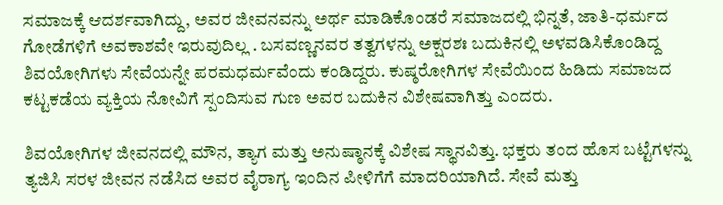ಸಮಾಜಕ್ಕೆ ಆದರ್ಶವಾಗಿದ್ದು, ಅವರ ಜೀವನವನ್ನು ಅರ್ಥ ಮಾಡಿಕೊಂಡರೆ ಸಮಾಜದಲ್ಲಿ ಭಿನ್ನತೆ, ಜಾತಿ-ಧರ್ಮದ ಗೋಡೆಗಳಿಗೆ ಅವಕಾಶವೇ ಇರುವುದಿಲ್ಲ . ಬಸವಣ್ಣನವರ ತತ್ವಗಳನ್ನು ಅಕ್ಷರಶಃ ಬದುಕಿನಲ್ಲಿ ಅಳವಡಿಸಿಕೊಂಡಿದ್ದ ಶಿವಯೋಗಿಗಳು ಸೇವೆಯನ್ನೇ ಪರಮಧರ್ಮವೆಂದು ಕಂಡಿದ್ದರು. ಕುಷ್ಠರೋಗಿಗಳ ಸೇವೆಯಿಂದ ಹಿಡಿದು ಸಮಾಜದ ಕಟ್ಟಕಡೆಯ ವ್ಯಕ್ತಿಯ ನೋವಿಗೆ ಸ್ಪಂದಿಸುವ ಗುಣ ಅವರ ಬದುಕಿನ ವಿಶೇಷವಾಗಿತ್ತು ಎಂದರು.

ಶಿವಯೋಗಿಗಳ ಜೀವನದಲ್ಲಿ ಮೌನ, ತ್ಯಾಗ ಮತ್ತು ಅನುಷ್ಠಾನಕ್ಕೆ ವಿಶೇಷ ಸ್ಥಾನವಿತ್ತು. ಭಕ್ತರು ತಂದ ಹೊಸ ಬಟ್ಟೆಗಳನ್ನು ತ್ಯಜಿಸಿ ಸರಳ ಜೀವನ ನಡೆಸಿದ ಅವರ ವೈರಾಗ್ಯ ಇಂದಿನ ಪೀಳಿಗೆಗೆ ಮಾದರಿಯಾಗಿದೆ. ಸೇವೆ ಮತ್ತು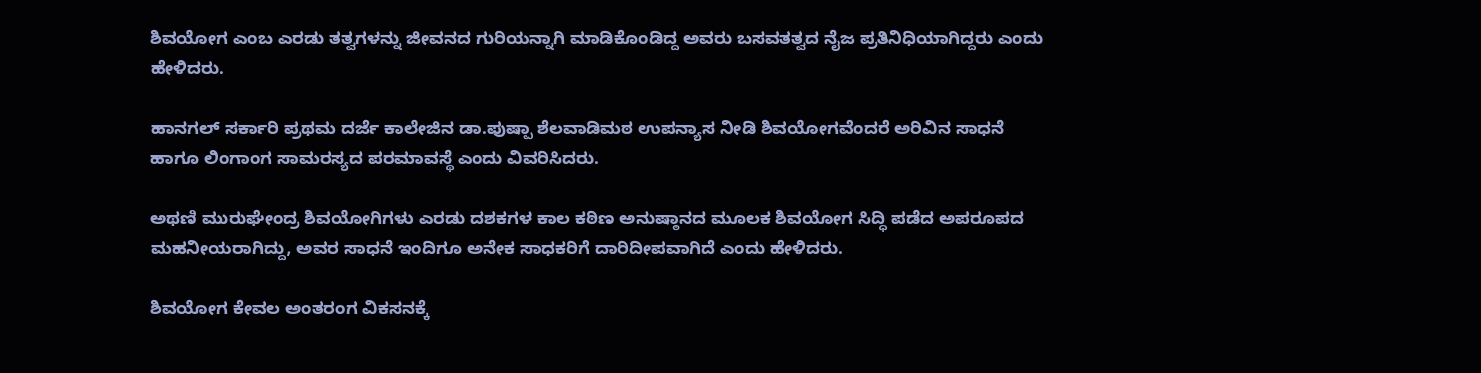ಶಿವಯೋಗ ಎಂಬ ಎರಡು ತತ್ವಗಳನ್ನು ಜೀವನದ ಗುರಿಯನ್ನಾಗಿ ಮಾಡಿಕೊಂಡಿದ್ದ ಅವರು ಬಸವತತ್ವದ ನೈಜ ಪ್ರತಿನಿಧಿಯಾಗಿದ್ದರು ಎಂದು ಹೇಳಿದರು.

ಹಾನಗಲ್ ಸರ್ಕಾರಿ ಪ್ರಥಮ ದರ್ಜೆ ಕಾಲೇಜಿನ ಡಾ.ಪುಷ್ಪಾ ಶೆಲವಾಡಿಮಠ ಉಪನ್ಯಾಸ ನೀಡಿ ಶಿವಯೋಗವೆಂದರೆ ಅರಿವಿನ ಸಾಧನೆ ಹಾಗೂ ಲಿಂಗಾಂಗ ಸಾಮರಸ್ಯದ ಪರಮಾವಸ್ಥೆ ಎಂದು ವಿವರಿಸಿದರು.

ಅಥಣಿ ಮುರುಘೇಂದ್ರ ಶಿವಯೋಗಿಗಳು ಎರಡು ದಶಕಗಳ ಕಾಲ ಕಠಿಣ ಅನುಷ್ಠಾನದ ಮೂಲಕ ಶಿವಯೋಗ ಸಿದ್ಧಿ ಪಡೆದ ಅಪರೂಪದ ಮಹನೀಯರಾಗಿದ್ದು, ಅವರ ಸಾಧನೆ ಇಂದಿಗೂ ಅನೇಕ ಸಾಧಕರಿಗೆ ದಾರಿದೀಪವಾಗಿದೆ ಎಂದು ಹೇಳಿದರು.

ಶಿವಯೋಗ ಕೇವಲ ಅಂತರಂಗ ವಿಕಸನಕ್ಕೆ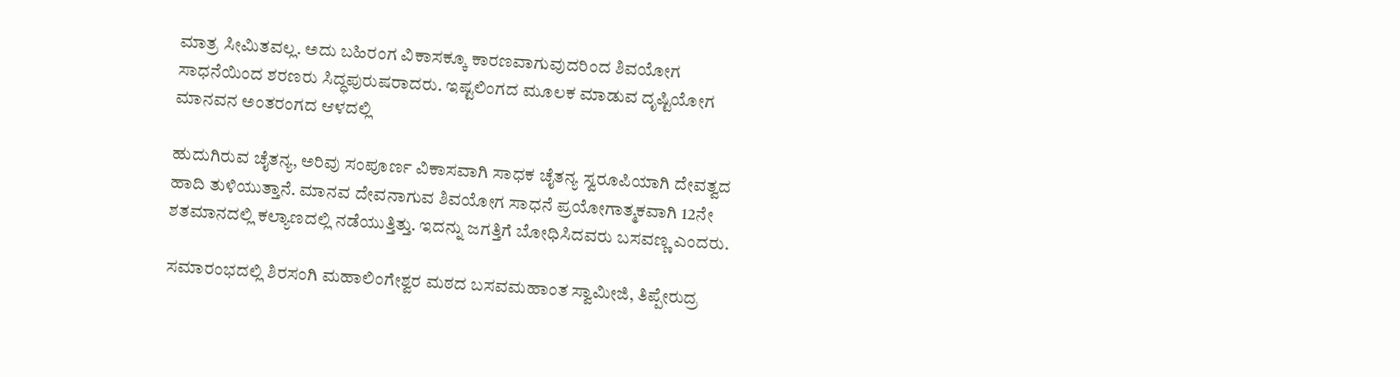ಮಾತ್ರ ಸೀಮಿತವಲ್ಲ. ಅದು ಬಹಿರಂಗ ವಿಕಾಸಕ್ಕೂ ಕಾರಣವಾಗುವುದರಿಂದ ಶಿವಯೋಗ ಸಾಧನೆಯಿಂದ ಶರಣರು ಸಿದ್ಧಪುರುಷರಾದರು. ಇಷ್ಟಲಿಂಗದ ಮೂಲಕ ಮಾಡುವ ದೃಷ್ಟಿಯೋಗ ಮಾನವನ ಅಂತರಂಗದ ಆಳದಲ್ಲಿ

ಹುದುಗಿರುವ ಚೈತನ್ಯ, ಅರಿವು ಸಂಪೂರ್ಣ ವಿಕಾಸವಾಗಿ ಸಾಧಕ ಚೈತನ್ಯ ಸ್ವರೂಪಿಯಾಗಿ ದೇವತ್ವದ ಹಾದಿ ತುಳಿಯುತ್ತಾನೆ. ಮಾನವ ದೇವನಾಗುವ ಶಿವಯೋಗ ಸಾಧನೆ ಪ್ರಯೋಗಾತ್ಮಕವಾಗಿ 12ನೇ ಶತಮಾನದಲ್ಲಿ ಕಲ್ಯಾಣದಲ್ಲಿ ನಡೆಯುತ್ತಿತ್ತು. ಇದನ್ನು ಜಗತ್ತಿಗೆ ಬೋಧಿಸಿದವರು ಬಸವಣ್ಣ ಎಂದರು.

ಸಮಾರಂಭದಲ್ಲಿ ಶಿರಸಂಗಿ ಮಹಾಲಿಂಗೇಶ್ವರ ಮಠದ ಬಸವಮಹಾಂತ ಸ್ವಾಮೀಜಿ, ತಿಪ್ಪೇರುದ್ರ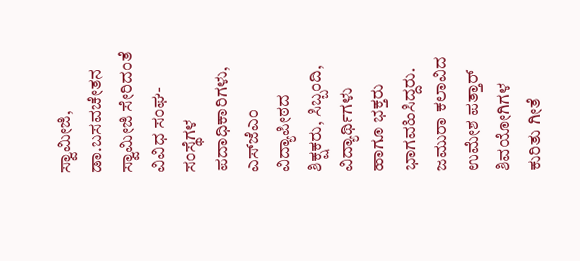ಸ್ವಾಮೀಜಿ, ಡಾ.ಬಸವಚೇತನ ಸ್ವಾಮೀಜಿ ಸೇರಿದಂತೆ ವಿವಿಧ ಸಂಘ-ಸಂಸ್ಥೆಗಳ ಪದಾಧಿಕಾರಿಗಳು, ಎಸ್‌ಜೆಎಂ ವಿದ್ಯಾಪೀಠದ ಶಿಕ್ಷಕರು, ಸಿಬ್ಬಂದಿ, ವಿದ್ಯಾರ್ಥಿಗಳು ಹಾಗೂ ಭಕ್ತರು ಭಾಗವಹಿಸಿದ್ದರು. ಜಮುರಾ ಕಲಾವಿದ ಉಮೇಶ ಪತ್ತಾರ್ ಶಿವಯೋಗಿಗಳ ಕುರಿತು ಗೀತೆ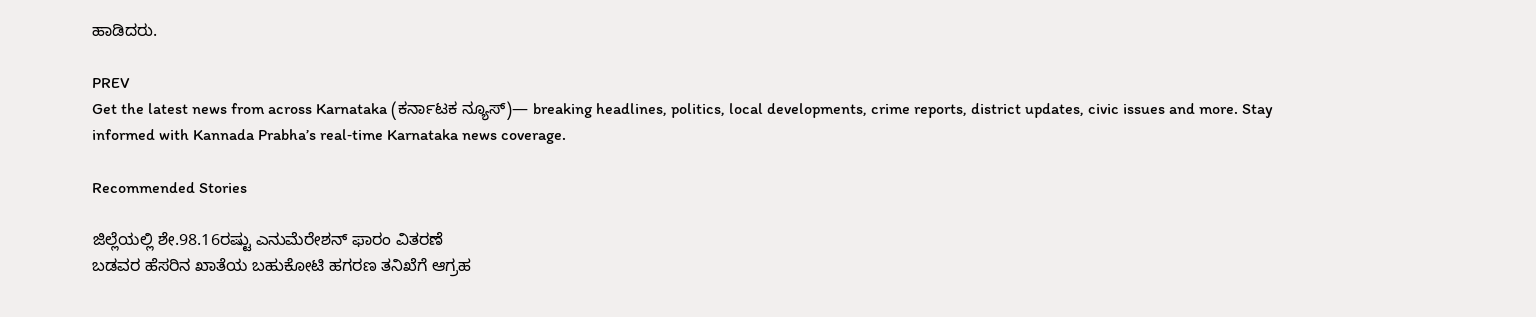ಹಾಡಿದರು.

PREV
Get the latest news from across Karnataka (ಕರ್ನಾಟಕ ನ್ಯೂಸ್)— breaking headlines, politics, local developments, crime reports, district updates, civic issues and more. Stay informed with Kannada Prabha’s real‑time Karnataka news coverage.

Recommended Stories

ಜಿಲ್ಲೆಯಲ್ಲಿ ಶೇ.98.16ರಷ್ಟು ಎನುಮೆರೇಶನ್ ಫಾರಂ ವಿತರಣೆ
ಬಡವರ ಹೆಸರಿನ ಖಾತೆಯ ಬಹುಕೋಟಿ ಹಗರಣ ತನಿಖೆಗೆ ಆಗ್ರಹ